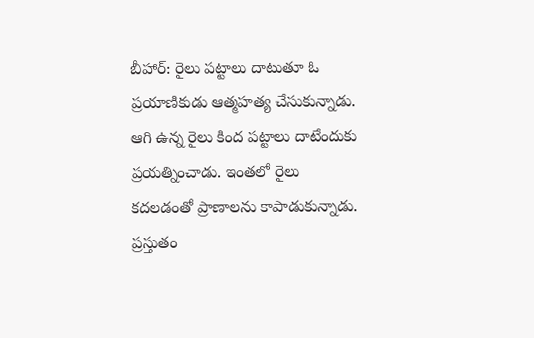బీహార్: రైలు పట్టాలు దాటుతూ ఓ ప్రయాణికుడు ఆత్మహత్య చేసుకున్నాడు. ఆగి ఉన్న రైలు కింద పట్టాలు దాటేందుకు ప్రయత్నించాడు. ఇంతలో రైలు కదలడంతో ప్రాణాలను కాపాడుకున్నాడు. ప్రస్తుతం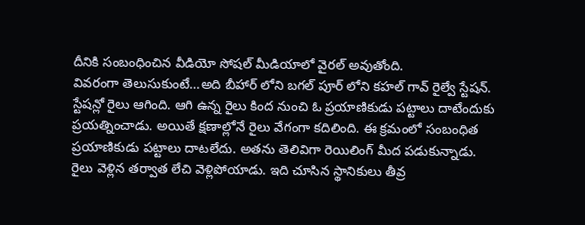దీనికి సంబంధించిన వీడియో సోషల్ మీడియాలో వైరల్ అవుతోంది.
వివరంగా తెలుసుకుంటే…అది బీహార్ లోని బగల్ పూర్ లోని కహల్ గావ్ రైల్వే స్టేషన్. స్టేషన్లో రైలు ఆగింది. ఆగి ఉన్న రైలు కింద నుంచి ఓ ప్రయాణికుడు పట్టాలు దాటేందుకు ప్రయత్నించాడు. అయితే క్షణాల్లోనే రైలు వేగంగా కదిలింది. ఈ క్రమంలో సంబంధిత ప్రయాణికుడు పట్టాలు దాటలేదు. అతను తెలివిగా రెయిలింగ్ మీద పడుకున్నాడు. రైలు వెళ్లిన తర్వాత లేచి వెళ్లిపోయాడు. ఇది చూసిన స్థానికులు తీవ్ర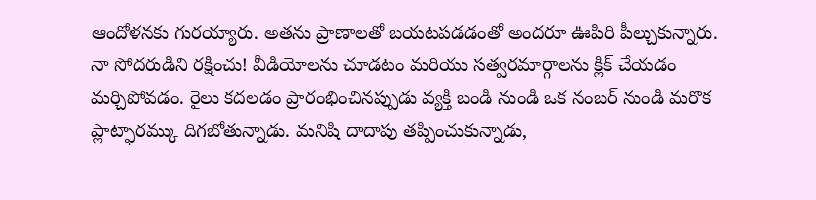ఆందోళనకు గురయ్యారు. అతను ప్రాణాలతో బయటపడడంతో అందరూ ఊపిరి పీల్చుకున్నారు.
నా సోదరుడిని రక్షించు! వీడియోలను చూడటం మరియు సత్వరమార్గాలను క్లిక్ చేయడం మర్చిపోవడం. రైలు కదలడం ప్రారంభించినప్పుడు వ్యక్తి బండి నుండి ఒక నంబర్ నుండి మరొక ప్లాట్ఫారమ్కు దిగబోతున్నాడు. మనిషి దాదాపు తప్పించుకున్నాడు,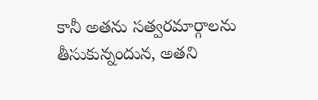కానీ అతను సత్వరమార్గాలను తీసుకున్నందున, అతని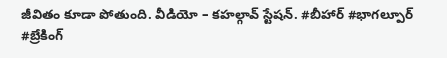జీవితం కూడా పోతుంది. వీడియో – కహల్గావ్ స్టేషన్. #బీహార్ #భాగల్పూర్ #బ్రేకింగ్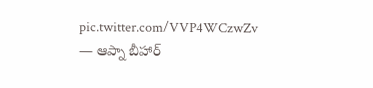pic.twitter.com/VVP4WCzwZv
— ఆప్నా బీహార్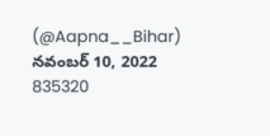(@Aapna__Bihar) నవంబర్ 10, 2022
835320